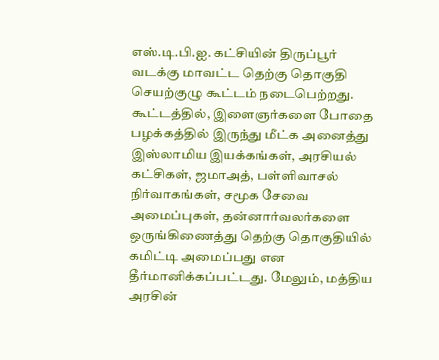எஸ்.டி.பி.ஐ. கட்சியின் திருப்பூர் வடக்கு மாவட்ட தெற்கு தொகுதி செயற்குழு கூட்டம் நடைபெற்றது. கூட்டத்தில், இளைஞர்களை போதை பழக்கத்தில் இருந்து மீட்க அனைத்து இஸ்லாமிய இயக்கங்கள், அரசியல் கட்சிகள், ஜமாஅத், பள்ளிவாசல் நிர்வாகங்கள், சமூக சேவை அமைப்புகள், தன்னார்வலர்களை ஒருங்கிணைத்து தெற்கு தொகுதியில் கமிட்டி அமைப்பது என தீர்மானிக்கப்பட்டது. மேலும், மத்திய அரசின்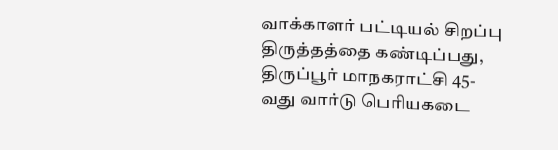வாக்காளர் பட்டியல் சிறப்பு திருத்தத்தை கண்டிப்பது, திருப்பூர் மாநகராட்சி 45-வது வார்டு பெரியகடை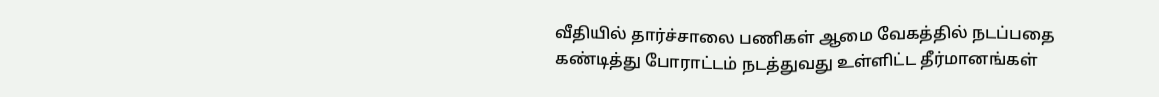வீதியில் தார்ச்சாலை பணிகள் ஆமை வேகத்தில் நடப்பதை கண்டித்து போராட்டம் நடத்துவது உள்ளிட்ட தீர்மானங்கள்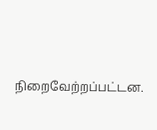நிறைவேற்றப்பட்டன.